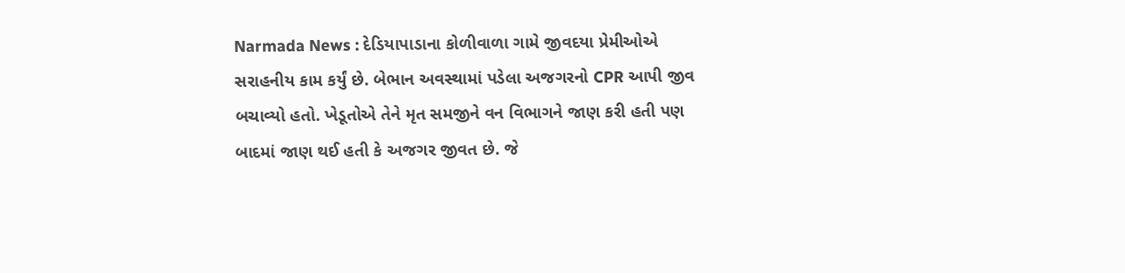Narmada News : દેડિયાપાડાના કોળીવાળા ગામે જીવદયા પ્રેમીઓએ સરાહનીય કામ કર્યું છે. બેભાન અવસ્થામાં પડેલા અજગરનો CPR આપી જીવ બચાવ્યો હતો. ખેડૂતોએ તેને મૃત સમજીને વન વિભાગને જાણ કરી હતી પણ બાદમાં જાણ થઈ હતી કે અજગર જીવત છે. જે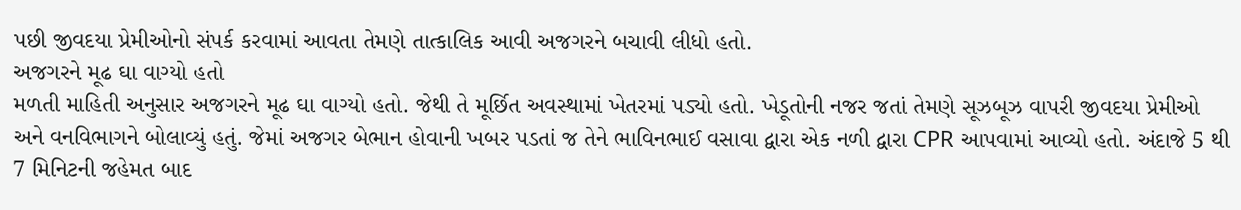પછી જીવદયા પ્રેમીઓનો સંપર્ક કરવામાં આવતા તેમણે તાત્કાલિક આવી અજગરને બચાવી લીધો હતો.
અજગરને મૂઢ ઘા વાગ્યો હતો
મળતી માહિતી અનુસાર અજગરને મૂઢ ઘા વાગ્યો હતો. જેથી તે મૂર્છિત અવસ્થામાં ખેતરમાં પડ્યો હતો. ખેડૂતોની નજર જતાં તેમણે સૂઝબૂઝ વાપરી જીવદયા પ્રેમીઓ અને વનવિભાગને બોલાવ્યું હતું. જેમાં અજગર બેભાન હોવાની ખબર પડતાં જ તેને ભાવિનભાઈ વસાવા દ્વારા એક નળી દ્વારા CPR આપવામાં આવ્યો હતો. અંદાજે 5 થી 7 મિનિટની જહેમત બાદ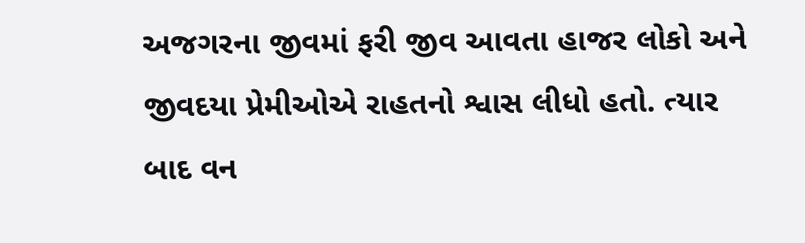અજગરના જીવમાં ફરી જીવ આવતા હાજર લોકો અને જીવદયા પ્રેમીઓએ રાહતનો શ્વાસ લીધો હતો. ત્યાર બાદ વન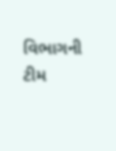વિભાગની ટીમ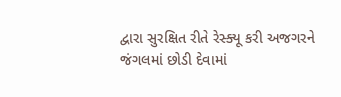દ્વારા સુરક્ષિત રીતે રેસ્ક્યૂ કરી અજગરને જંગલમાં છોડી દેવામાં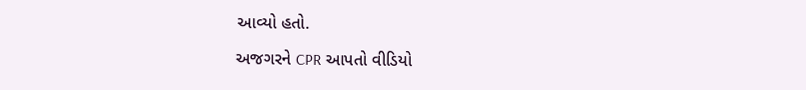આવ્યો હતો.

અજગરને CPR આપતો વીડિયો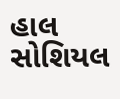હાલ સોશિયલ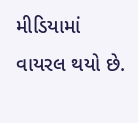મીડિયામાં વાયરલ થયો છે.